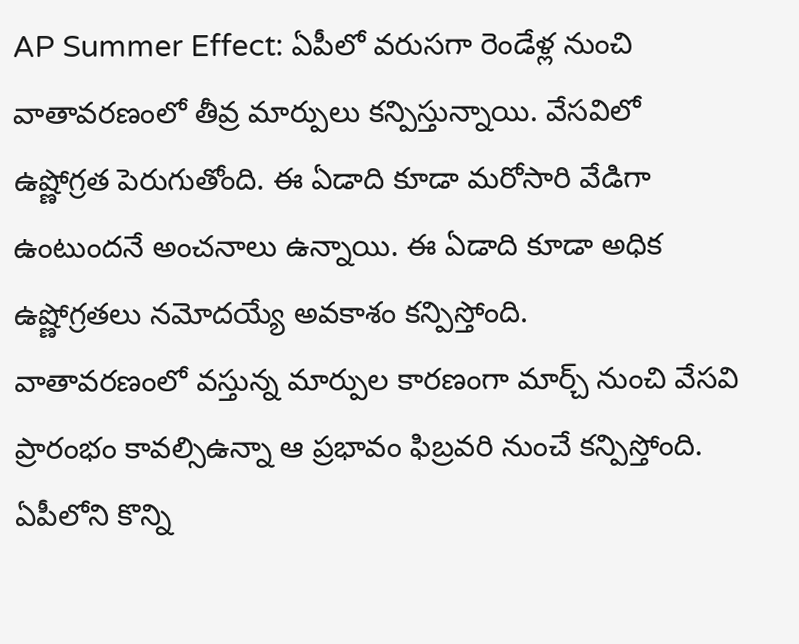AP Summer Effect: ఏపీలో వరుసగా రెండేళ్ల నుంచి వాతావరణంలో తీవ్ర మార్పులు కన్పిస్తున్నాయి. వేసవిలో ఉష్ణోగ్రత పెరుగుతోంది. ఈ ఏడాది కూడా మరోసారి వేడిగా ఉంటుందనే అంచనాలు ఉన్నాయి. ఈ ఏడాది కూడా అధిక ఉష్ణోగ్రతలు నమోదయ్యే అవకాశం కన్పిస్తోంది.
వాతావరణంలో వస్తున్న మార్పుల కారణంగా మార్చ్ నుంచి వేసవి ప్రారంభం కావల్సిఉన్నా ఆ ప్రభావం ఫిబ్రవరి నుంచే కన్పిస్తోంది. ఏపీలోని కొన్ని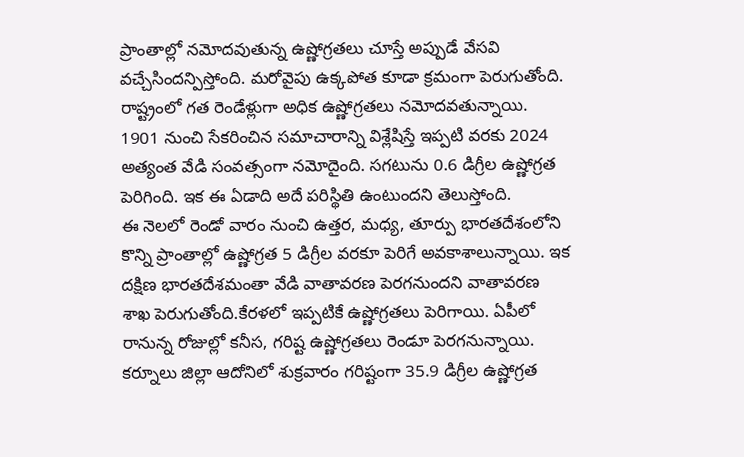ప్రాంతాల్లో నమోదవుతున్న ఉష్ణోగ్రతలు చూస్తే అప్పుడే వేసవి వచ్చేసిందన్పిస్తోంది. మరోవైపు ఉక్కపోత కూడా క్రమంగా పెరుగుతోంది. రాష్ట్రంలో గత రెండేళ్లుగా అధిక ఉష్ణోగ్రతలు నమోదవతున్నాయి. 1901 నుంచి సేకరించిన సమాచారాన్ని విశ్లేషిస్తే ఇప్పటి వరకు 2024 అత్యంత వేడి సంవత్సంగా నమోదైంది. సగటును 0.6 డిగ్రీల ఉష్ణోగ్రత పెరిగింది. ఇక ఈ ఏడాది అదే పరిస్థితి ఉంటుందని తెలుస్తోంది.
ఈ నెలలో రెండో వారం నుంచి ఉత్తర, మధ్య, తూర్పు భారతదేశంలోని కొన్ని ప్రాంతాల్లో ఉష్ణోగ్రత 5 డిగ్రీల వరకూ పెరిగే అవకాశాలున్నాయి. ఇక దక్షిణ భారతదేశమంతా వేడి వాతావరణ పెరగనుందని వాతావరణ శాఖ పెరుగుతోంది.కేరళలో ఇప్పటికే ఉష్ణోగ్రతలు పెరిగాయి. ఏపీలో రానున్న రోజుల్లో కనీస, గరిష్ట ఉష్ణోగ్రతలు రెండూ పెరగనున్నాయి. కర్నూలు జిల్లా ఆదోనిలో శుక్రవారం గరిష్టంగా 35.9 డిగ్రీల ఉష్ణోగ్రత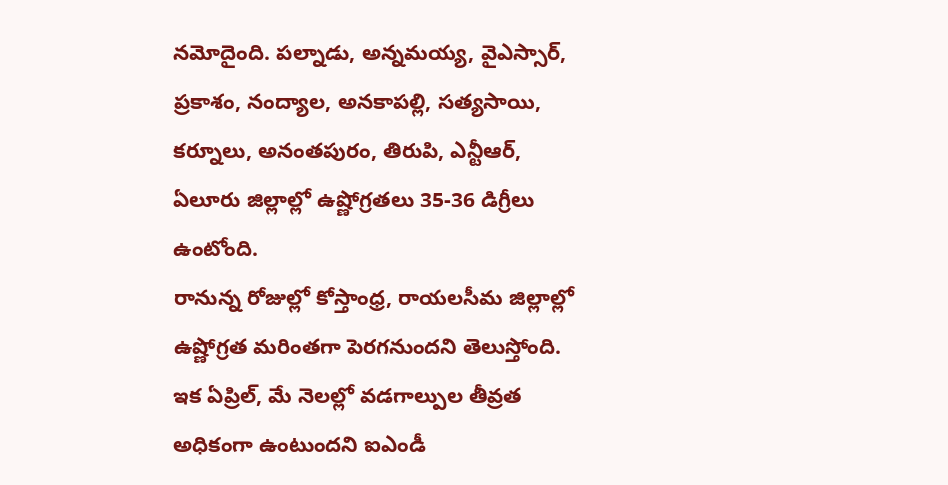నమోదైంది. పల్నాడు, అన్నమయ్య, వైఎస్సార్, ప్రకాశం, నంద్యాల, అనకాపల్లి, సత్యసాయి, కర్నూలు, అనంతపురం, తిరుపి, ఎన్టీఆర్, ఏలూరు జిల్లాల్లో ఉష్ణోగ్రతలు 35-36 డిగ్రీలు ఉంటోంది.
రానున్న రోజుల్లో కోస్తాంధ్ర, రాయలసీమ జిల్లాల్లో ఉష్ణోగ్రత మరింతగా పెరగనుందని తెలుస్తోంది. ఇక ఏప్రిల్, మే నెలల్లో వడగాల్పుల తీవ్రత అధికంగా ఉంటుందని ఐఎండీ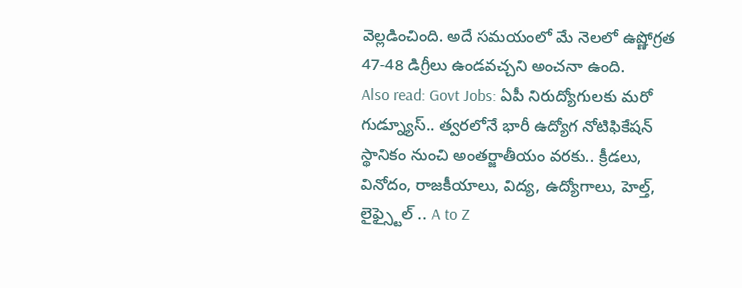వెల్లడించింది. అదే సమయంలో మే నెలలో ఉష్ణోగ్రత 47-48 డిగ్రీలు ఉండవచ్చని అంచనా ఉంది.
Also read: Govt Jobs: ఏపీ నిరుద్యోగులకు మరో గుడ్న్యూస్.. త్వరలోనే భారీ ఉద్యోగ నోటిఫికేషన్
స్థానికం నుంచి అంతర్జాతీయం వరకు.. క్రీడలు, వినోదం, రాజకీయాలు, విద్య, ఉద్యోగాలు, హెల్త్, లైఫ్స్టైల్ .. A to Z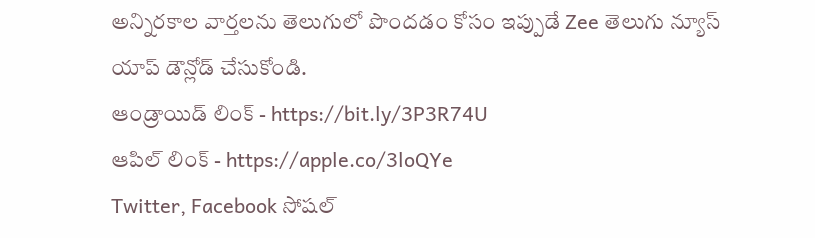అన్నిరకాల వార్తలను తెలుగులో పొందడం కోసం ఇప్పుడే Zee తెలుగు న్యూస్ యాప్ డౌన్లోడ్ చేసుకోండి.
ఆండ్రాయిడ్ లింక్ - https://bit.ly/3P3R74U
ఆపిల్ లింక్ - https://apple.co/3loQYe
Twitter, Facebook సోషల్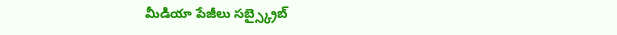మీడియా పేజీలు సబ్స్క్రైబ్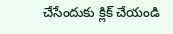చేసేందుకు క్లిక్ చేయండి